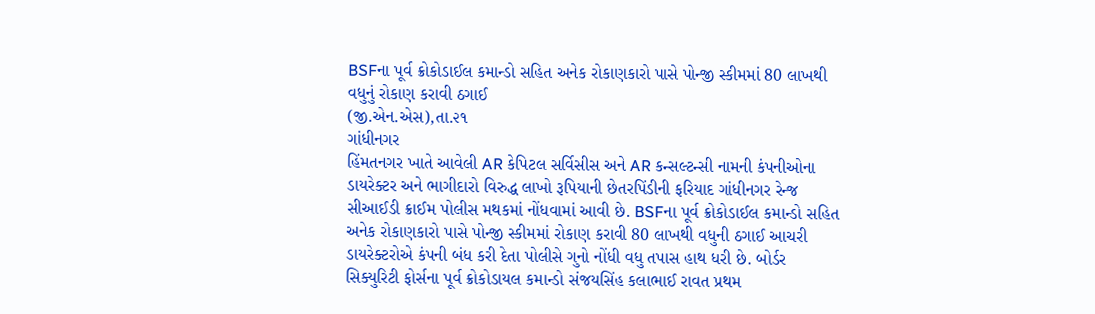BSFના પૂર્વ ક્રોકોડાઈલ કમાન્ડો સહિત અનેક રોકાણકારો પાસે પોન્જી સ્કીમમાં 80 લાખથી વધુનું રોકાણ કરાવી ઠગાઈ
(જી.એન.એસ),તા.૨૧
ગાંધીનગર
હિંમતનગર ખાતે આવેલી AR કેપિટલ સર્વિસીસ અને AR કન્સલ્ટન્સી નામની કંપનીઓના ડાયરેક્ટર અને ભાગીદારો વિરુદ્ધ લાખો રૂપિયાની છેતરપિંડીની ફરિયાદ ગાંધીનગર રેન્જ સીઆઈડી ક્રાઈમ પોલીસ મથકમાં નોંધવામાં આવી છે. BSFના પૂર્વ ક્રોકોડાઈલ કમાન્ડો સહિત અનેક રોકાણકારો પાસે પોન્જી સ્કીમમાં રોકાણ કરાવી 80 લાખથી વધુની ઠગાઈ આચરી ડાયરેક્ટરોએ કંપની બંધ કરી દેતા પોલીસે ગુનો નોંધી વધુ તપાસ હાથ ધરી છે. બોર્ડર સિક્યુરિટી ફોર્સના પૂર્વ ક્રોકોડાયલ કમાન્ડો સંજયસિંહ કલાભાઈ રાવત પ્રથમ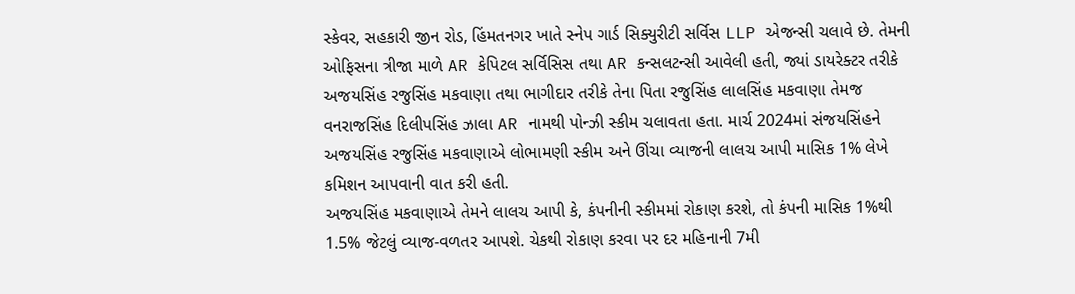સ્કેવર, સહકારી જીન રોડ, હિંમતનગર ખાતે સ્નેપ ગાર્ડ સિક્યુરીટી સર્વિસ LLP એજન્સી ચલાવે છે. તેમની ઓફિસના ત્રીજા માળે AR કેપિટલ સર્વિસિસ તથા AR કન્સલટન્સી આવેલી હતી, જ્યાં ડાયરેક્ટર તરીકે અજયસિંહ રજુસિંહ મકવાણા તથા ભાગીદાર તરીકે તેના પિતા રજુસિંહ લાલસિંહ મકવાણા તેમજ વનરાજસિંહ દિલીપસિંહ ઝાલા AR નામથી પોન્ઝી સ્કીમ ચલાવતા હતા. માર્ચ 2024માં સંજયસિંહને અજયસિંહ રજુસિંહ મકવાણાએ લોભામણી સ્કીમ અને ઊંચા વ્યાજની લાલચ આપી માસિક 1% લેખે કમિશન આપવાની વાત કરી હતી.
અજયસિંહ મકવાણાએ તેમને લાલચ આપી કે, કંપનીની સ્કીમમાં રોકાણ કરશે, તો કંપની માસિક 1%થી 1.5% જેટલું વ્યાજ-વળતર આપશે. ચેકથી રોકાણ કરવા પર દર મહિનાની 7મી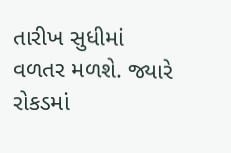તારીખ સુધીમાં વળતર મળશે. જ્યારે રોકડમાં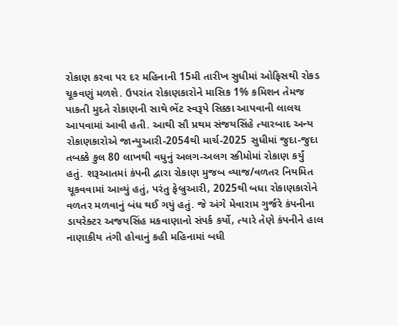રોકાણ કરવા પર દર મહિનાની 15મી તારીખ સુધીમાં ઓફિસથી રોકડ ચૂકવણું મળશે. ઉપરાંત રોકાણકારોને માસિક 1% કમિશન તેમજ પાકતી મુદતે રોકાણની સાથે ભેંટ સ્વરૂપે સિક્કા આપવાની લાલચ આપવામાં આવી હતી. આથી સૌ પ્રથમ સંજયસિંહે ત્યારબાદ અન્ય રોકાણકારોએ જાન્યુઆરી-2054થી માર્ચ-2025 સુધીમાં જુદા-જુદા તબક્કે કુલ 80 લાખથી વધુનું અલગ-અલગ સ્કીમોમાં રોકાણ કર્યું હતું. શરૂઆતમાં કંપની દ્વારા રોકાણ મુજબ વ્યાજ/વળતર નિયમિત ચૂકવવામાં આવ્યું હતું, પરંતુ ફેબ્રુઆરી, 2025થી બધા રોકાણકારોને વળતર મળવાનું બંધ થઈ ગયું હતું. જે અંગે મેવારામ ગુર્જરે કંપનીના ડાયરેક્ટર અજયસિંહ મકવાણાનો સંપર્ક કર્યો, ત્યારે તેણે કંપનીને હાલ નાણાકીય તંગી હોવાનું કહી મહિનામાં બધી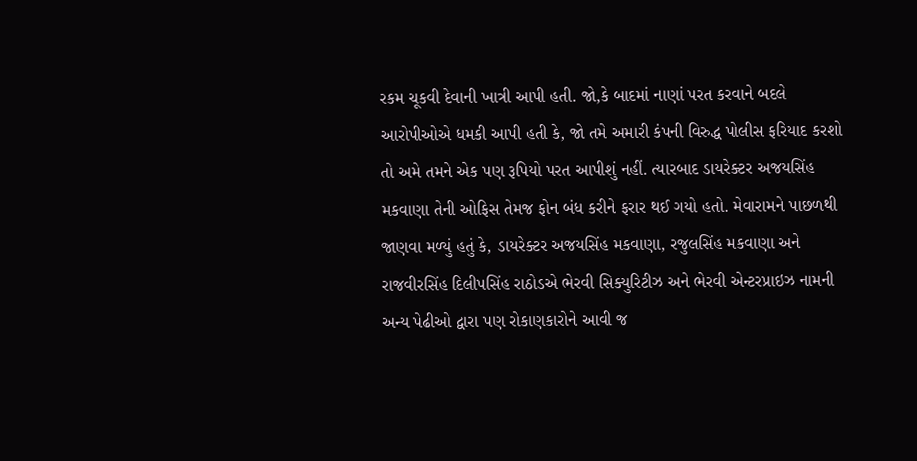રકમ ચૂકવી દેવાની ખાત્રી આપી હતી. જો,કે બાદમાં નાણાં પરત કરવાને બદલે આરોપીઓએ ધમકી આપી હતી કે, જો તમે અમારી કંપની વિરુદ્ધ પોલીસ ફરિયાદ કરશો તો અમે તમને એક પણ રૂપિયો પરત આપીશું નહીં. ત્યારબાદ ડાયરેક્ટર અજયસિંહ મકવાણા તેની ઓફિસ તેમજ ફોન બંધ કરીને ફરાર થઈ ગયો હતો. મેવારામને પાછળથી જાણવા મળ્યું હતું કે, ડાયરેક્ટર અજયસિંહ મકવાણા, રજુલસિંહ મકવાણા અને રાજવીરસિંહ દિલીપસિંહ રાઠોડએ ભેરવી સિક્યુરિટીઝ અને ભેરવી એન્ટરપ્રાઇઝ નામની અન્ય પેઢીઓ દ્વારા પણ રોકાણકારોને આવી જ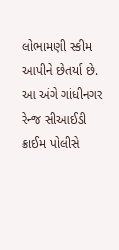લોભામણી સ્કીમ આપીને છેતર્યા છે. આ અંગે ગાંધીનગર રેન્જ સીઆઈડી ક્રાઈમ પોલીસે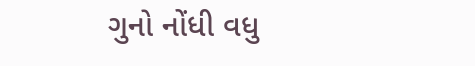ગુનો નોંધી વધુ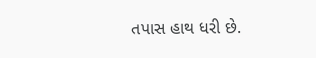તપાસ હાથ ધરી છે.